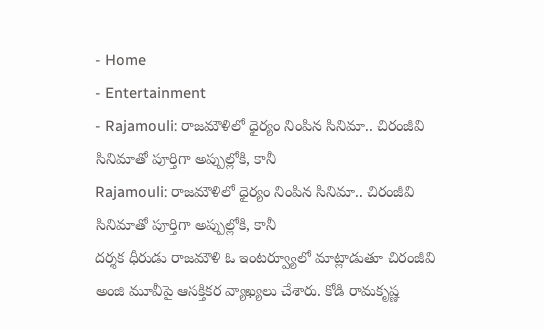- Home
- Entertainment
- Rajamouli: రాజమౌళిలో ధైర్యం నింపిన సినిమా.. చిరంజీవి సినిమాతో పూర్తిగా అప్పుల్లోకి, కానీ
Rajamouli: రాజమౌళిలో ధైర్యం నింపిన సినిమా.. చిరంజీవి సినిమాతో పూర్తిగా అప్పుల్లోకి, కానీ
దర్శక ధీరుడు రాజమౌళి ఓ ఇంటర్వ్యూలో మాట్లాడుతూ చిరంజీవి అంజి మూవీపై ఆసక్తికర వ్యాఖ్యలు చేశారు. కోడి రామకృష్ణ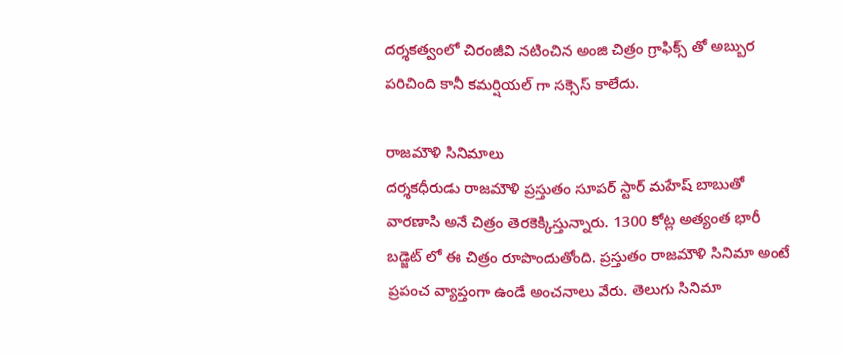దర్శకత్వంలో చిరంజీవి నటించిన అంజి చిత్రం గ్రాఫిక్స్ తో అబ్బుర పరిచింది కానీ కమర్షియల్ గా సక్సెస్ కాలేదు.

రాజమౌళి సినిమాలు
దర్శకధీరుడు రాజమౌళి ప్రస్తుతం సూపర్ స్టార్ మహేష్ బాబుతో వారణాసి అనే చిత్రం తెరకెక్కిస్తున్నారు. 1300 కోట్ల అత్యంత భారీ బడ్జెట్ లో ఈ చిత్రం రూపొందుతోంది. ప్రస్తుతం రాజమౌళి సినిమా అంటే ప్రపంచ వ్యాప్తంగా ఉండే అంచనాలు వేరు. తెలుగు సినిమా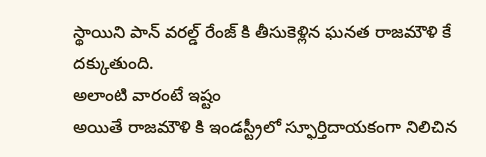స్థాయిని పాన్ వరల్డ్ రేంజ్ కి తీసుకెళ్లిన ఘనత రాజమౌళి కే దక్కుతుంది.
అలాంటి వారంటే ఇష్టం
అయితే రాజమౌళి కి ఇండస్ట్రీలో స్ఫూర్తిదాయకంగా నిలిచిన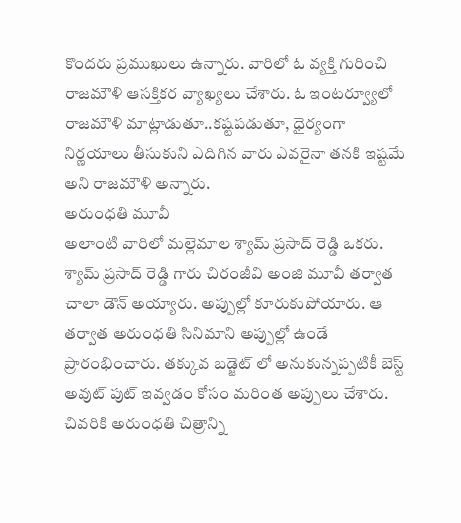కొందరు ప్రముఖులు ఉన్నారు. వారిలో ఓ వ్యక్తి గురించి రాజమౌళి ఆసక్తికర వ్యాఖ్యలు చేశారు. ఓ ఇంటర్వ్యూలో రాజమౌళి మాట్లాడుతూ..కష్టపడుతూ, ధైర్యంగా నిర్ణయాలు తీసుకుని ఎదిగిన వారు ఎవరైనా తనకి ఇష్టమే అని రాజమౌళి అన్నారు.
అరుంధతి మూవీ
అలాంటి వారిలో మల్లెమాల శ్యామ్ ప్రసాద్ రెడ్డి ఒకరు. శ్యామ్ ప్రసాద్ రెడ్డి గారు చిరంజీవి అంజి మూవీ తర్వాత చాలా డౌన్ అయ్యారు. అప్పుల్లో కూరుకుపోయారు. ఆ తర్వాత అరుంధతి సినిమాని అప్పుల్లో ఉండే ప్రారంభించారు. తక్కువ బడ్జెట్ లో అనుకున్నప్పటికీ బెస్ట్ అవుట్ పుట్ ఇవ్వడం కోసం మరింత అప్పులు చేశారు. చివరికి అరుంధతి చిత్రాన్ని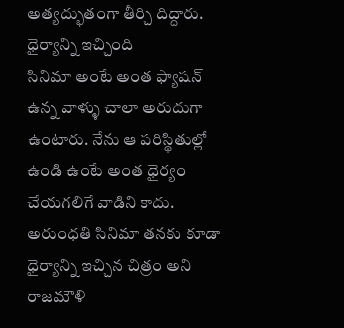అత్యద్భుతంగా తీర్చి దిద్దారు.
ధైర్యాన్ని ఇచ్చింది
సినిమా అంటే అంత ఫ్యాషన్ ఉన్న వాళ్ళు చాలా అరుదుగా ఉంటారు. నేను ఆ పరిస్థితుల్లో ఉండి ఉంటే అంత ధైర్యం చేయగలిగే వాడిని కాదు. అరుంధతి సినిమా తనకు కూడా ధైర్యాన్ని ఇచ్చిన చిత్రం అని రాజమౌళి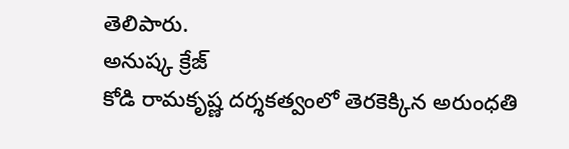తెలిపారు.
అనుష్క క్రేజ్
కోడి రామకృష్ణ దర్శకత్వంలో తెరకెక్కిన అరుంధతి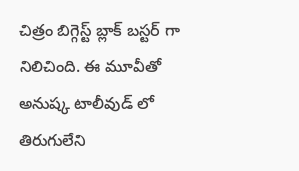చిత్రం బిగ్గెస్ట్ బ్లాక్ బస్టర్ గా నిలిచింది. ఈ మూవీతో అనుష్క టాలీవుడ్ లో తిరుగులేని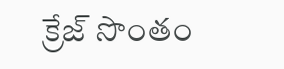క్రేజ్ సొంతం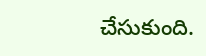చేసుకుంది.